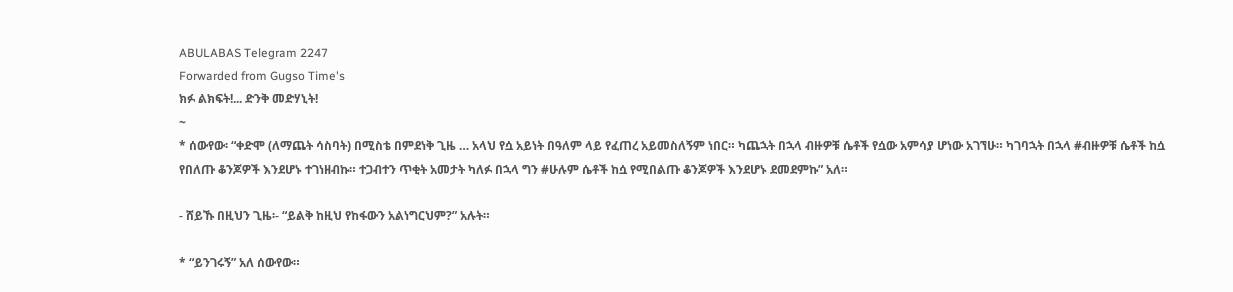ABULABAS Telegram 2247
Forwarded from Gugso Time's
ክፉ ልክፍት!... ድንቅ መድሃኒት!
~
* ሰውየው፡ “ቀድሞ (ለማጨት ሳስባት) በሚስቴ በምደነቅ ጊዜ … አላህ የሷ አይነት በዓለም ላይ የፈጠረ አይመስለኝም ነበር። ካጨኋት በኋላ ብዙዎቹ ሴቶች የሷው አምሳያ ሆነው አገኘሁ። ካገባኋት በኋላ #ብዙዎቹ ሴቶች ከሷ የበለጡ ቆንጆዎች እንደሆኑ ተገነዘብኩ። ተጋብተን ጥቂት አመታት ካለፉ በኋላ ግን #ሁሉም ሴቶች ከሷ የሚበልጡ ቆንጆዎች እንደሆኑ ደመደምኩ” አለ።

- ሸይኹ በዚህን ጊዜ፡- “ይልቅ ከዚህ የከፋውን አልነግርህም?” አሉት።

* “ይንገሩኝ” አለ ሰውየው።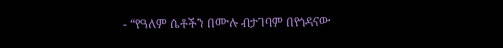- “የዓለም ሴቶችን በሙሉ ብታገባም በየጎዳናው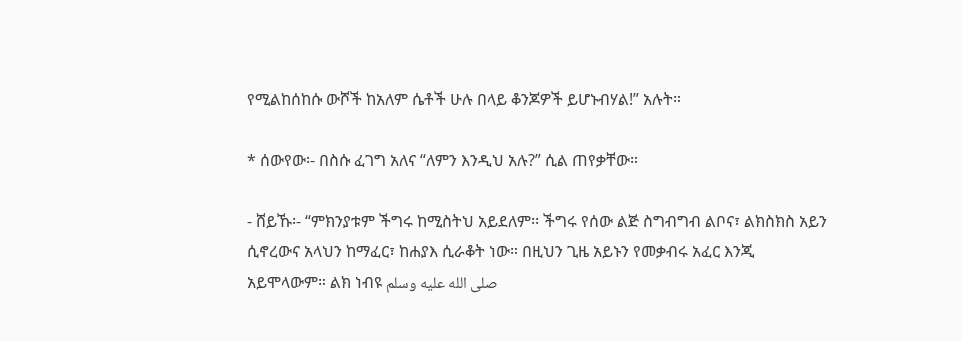የሚልከሰከሱ ውሾች ከአለም ሴቶች ሁሉ በላይ ቆንጆዎች ይሆኑብሃል!” አሉት።

* ሰውየው፡- በስሱ ፈገግ አለና “ለምን እንዲህ አሉ?” ሲል ጠየቃቸው።

- ሸይኹ፡- “ምክንያቱም ችግሩ ከሚስትህ አይደለም፡፡ ችግሩ የሰው ልጅ ስግብግብ ልቦና፣ ልክስክስ አይን ሲኖረውና አላህን ከማፈር፣ ከሐያእ ሲራቆት ነው። በዚህን ጊዜ አይኑን የመቃብሩ አፈር እንጂ አይሞላውም። ልክ ነብዩ صلى الله عليه وسلم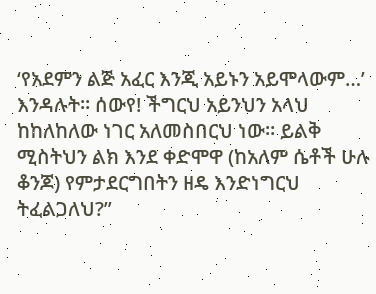‘የአደምን ልጅ አፈር እንጂ አይኑን አይሞላውም…’ እንዳሉት። ሰውየ! ችግርህ አይንህን አላህ ከከለከለው ነገር አለመስበርህ ነው። ይልቅ ሚስትህን ልክ እንደ ቀድሞዋ (ከአለም ሴቶች ሁሉ ቆንጆ) የምታደርግበትን ዘዴ እንድነግርህ ትፈልጋለህ?”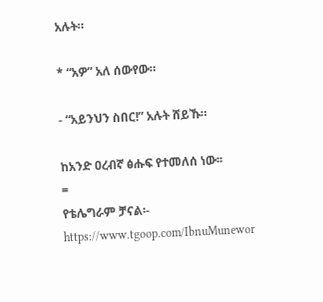አሉት።

* “አዎ” አለ ሰውየው።

- “አይንህን ስበር!” አሉት ሸይኹ።

ከአንድ ዐረብኛ ፅሑፍ የተመለሰ ነው፡፡
=
የቴሌግራም ቻናል፡-
https://www.tgoop.com/IbnuMunewor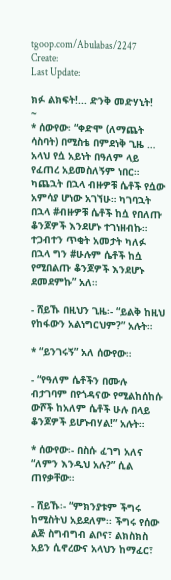tgoop.com/Abulabas/2247
Create:
Last Update:

ክፉ ልክፍት!... ድንቅ መድሃኒት!
~
* ሰውየው፡ “ቀድሞ (ለማጨት ሳስባት) በሚስቴ በምደነቅ ጊዜ … አላህ የሷ አይነት በዓለም ላይ የፈጠረ አይመስለኝም ነበር። ካጨኋት በኋላ ብዙዎቹ ሴቶች የሷው አምሳያ ሆነው አገኘሁ። ካገባኋት በኋላ #ብዙዎቹ ሴቶች ከሷ የበለጡ ቆንጆዎች እንደሆኑ ተገነዘብኩ። ተጋብተን ጥቂት አመታት ካለፉ በኋላ ግን #ሁሉም ሴቶች ከሷ የሚበልጡ ቆንጆዎች እንደሆኑ ደመደምኩ” አለ።

- ሸይኹ በዚህን ጊዜ፡- “ይልቅ ከዚህ የከፋውን አልነግርህም?” አሉት።

* “ይንገሩኝ” አለ ሰውየው።

- “የዓለም ሴቶችን በሙሉ ብታገባም በየጎዳናው የሚልከሰከሱ ውሾች ከአለም ሴቶች ሁሉ በላይ ቆንጆዎች ይሆኑብሃል!” አሉት።

* ሰውየው፡- በስሱ ፈገግ አለና “ለምን እንዲህ አሉ?” ሲል ጠየቃቸው።

- ሸይኹ፡- “ምክንያቱም ችግሩ ከሚስትህ አይደለም፡፡ ችግሩ የሰው ልጅ ስግብግብ ልቦና፣ ልክስክስ አይን ሲኖረውና አላህን ከማፈር፣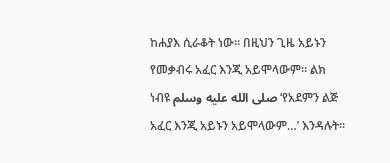ከሐያእ ሲራቆት ነው። በዚህን ጊዜ አይኑን የመቃብሩ አፈር እንጂ አይሞላውም። ልክ ነብዩ صلى الله عليه وسلم ‘የአደምን ልጅ አፈር እንጂ አይኑን አይሞላውም…’ እንዳሉት።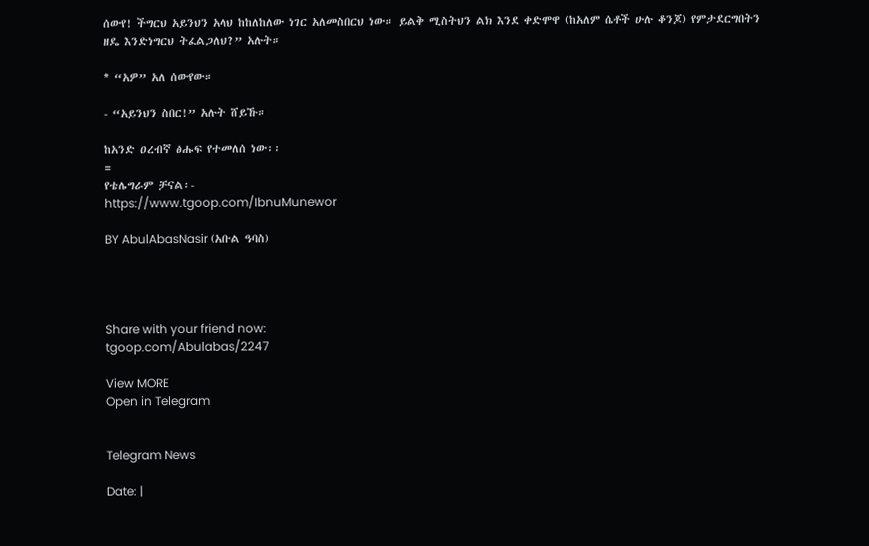ሰውየ! ችግርህ አይንህን አላህ ከከለከለው ነገር አለመስበርህ ነው። ይልቅ ሚስትህን ልክ እንደ ቀድሞዋ (ከአለም ሴቶች ሁሉ ቆንጆ) የምታደርግበትን ዘዴ እንድነግርህ ትፈልጋለህ?” አሉት።

* “አዎ” አለ ሰውየው።

- “አይንህን ስበር!” አሉት ሸይኹ።

ከአንድ ዐረብኛ ፅሑፍ የተመለሰ ነው፡፡
=
የቴሌግራም ቻናል፡-
https://www.tgoop.com/IbnuMunewor

BY AbulAbasNasir (አቡል ዓባስ)




Share with your friend now:
tgoop.com/Abulabas/2247

View MORE
Open in Telegram


Telegram News

Date: |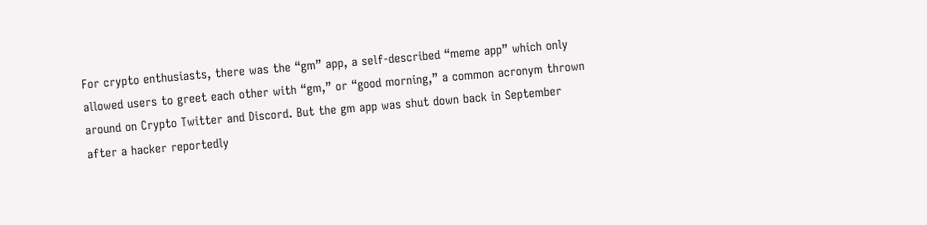For crypto enthusiasts, there was the “gm” app, a self-described “meme app” which only allowed users to greet each other with “gm,” or “good morning,” a common acronym thrown around on Crypto Twitter and Discord. But the gm app was shut down back in September after a hacker reportedly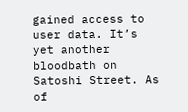gained access to user data. It’s yet another bloodbath on Satoshi Street. As of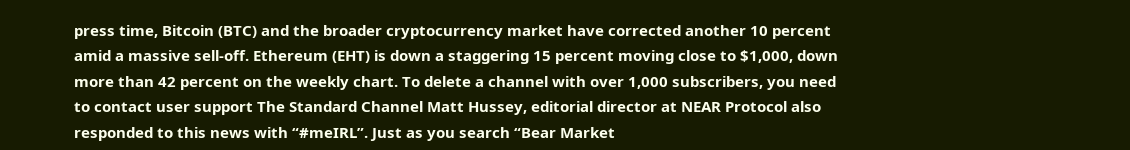press time, Bitcoin (BTC) and the broader cryptocurrency market have corrected another 10 percent amid a massive sell-off. Ethereum (EHT) is down a staggering 15 percent moving close to $1,000, down more than 42 percent on the weekly chart. To delete a channel with over 1,000 subscribers, you need to contact user support The Standard Channel Matt Hussey, editorial director at NEAR Protocol also responded to this news with “#meIRL”. Just as you search “Bear Market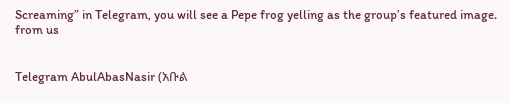Screaming” in Telegram, you will see a Pepe frog yelling as the group’s featured image.
from us


Telegram AbulAbasNasir (አቡል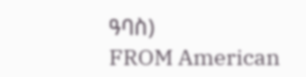ዓባስ)
FROM American